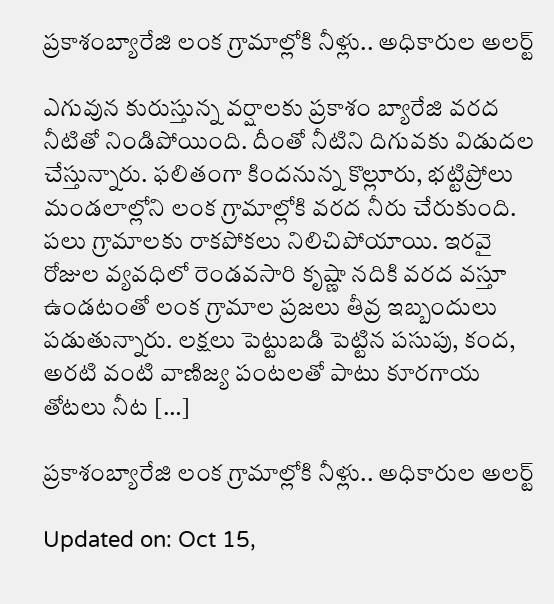ప్రకాశంబ్యారేజి లంక గ్రామాల్లోకి నీళ్లు.. అధికారుల అలర్ట్

ఎగువున కురుస్తున్న వర్షాలకు ప్రకాశం బ్యారేజి వరద నీటితో నిండిపోయింది. దీంతో నీటిని దిగువకు విడుదల చేస్తున్నారు. ఫలితంగా కిందనున్న కొల్లూరు, భట్టిప్రోలు మండలాల్లోని లంక గ్రామాల్లోకి వరద నీరు చేరుకుంది. పలు గ్రామాలకు రాకపోకలు నిలిచిపోయాయి. ఇరవై రోజుల వ్యవధిలో రెండవసారి కృష్ణా నదికి వరద వస్తూ ఉండటంతో లంక గ్రామాల ప్రజలు తీవ్ర ఇబ్బందులు పడుతున్నారు. లక్షలు పెట్టుబడి పెట్టిన పసుపు, కంద, అరటి వంటి వాణిజ్య పంటలతో పాటు కూరగాయ తోటలు నీట […]

ప్రకాశంబ్యారేజి లంక గ్రామాల్లోకి నీళ్లు.. అధికారుల అలర్ట్

Updated on: Oct 15,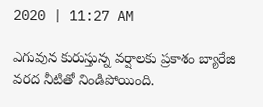2020 | 11:27 AM

ఎగువున కురుస్తున్న వర్షాలకు ప్రకాశం బ్యారేజి వరద నీటితో నిండిపోయింది.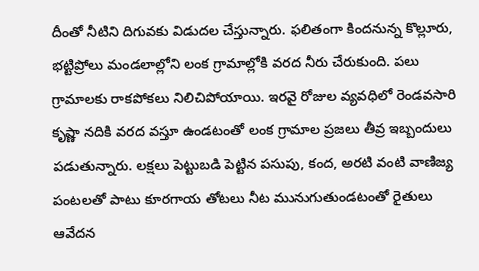దీంతో నీటిని దిగువకు విడుదల చేస్తున్నారు. ఫలితంగా కిందనున్న కొల్లూరు, భట్టిప్రోలు మండలాల్లోని లంక గ్రామాల్లోకి వరద నీరు చేరుకుంది. పలు గ్రామాలకు రాకపోకలు నిలిచిపోయాయి. ఇరవై రోజుల వ్యవధిలో రెండవసారి కృష్ణా నదికి వరద వస్తూ ఉండటంతో లంక గ్రామాల ప్రజలు తీవ్ర ఇబ్బందులు పడుతున్నారు. లక్షలు పెట్టుబడి పెట్టిన పసుపు, కంద, అరటి వంటి వాణిజ్య పంటలతో పాటు కూరగాయ తోటలు నీట మునుగుతుండటంతో రైతులు ఆవేదన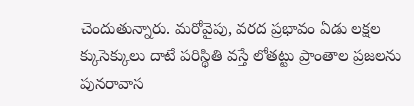చెందుతున్నారు. మరోవైపు, వరద ప్రభావం ఏడు లక్షల క్కుసెక్కులు దాటే పరిస్థితి వస్తే లోతట్టు ప్రాంతాల ప్రజలను పునరావాస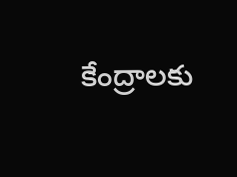కేంద్రాలకు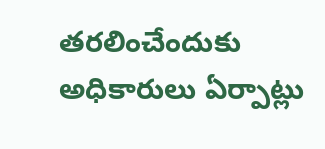తరలించేందుకు అధికారులు ఏర్పాట్లు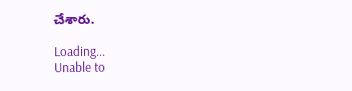చేశారు.

Loading...
Unable to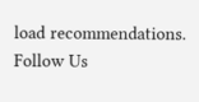load recommendations.
Follow Us